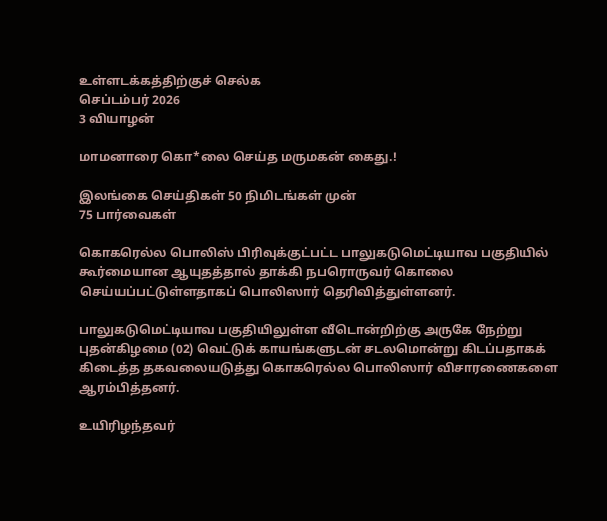உள்ளடக்கத்திற்குச் செல்க
செப்டம்பர் 2026
3 வியாழன்

மாமனாரை கொ*லை செய்த மருமகன் கைது.!

இலங்கை செய்திகள் 50 நிமிடங்கள் முன்
75 பார்வைகள்

கொகரெல்ல பொலிஸ் பிரிவுக்குட்பட்ட பாலுகடுமெட்டியாவ பகுதியில் கூர்மையான ஆயுதத்தால் தாக்கி நபரொருவர் கொலை செய்யப்பட்டுள்ளதாகப் பொலிஸார் தெரிவித்துள்ளனர்.

பாலுகடுமெட்டியாவ பகுதியிலுள்ள வீடொன்றிற்கு அருகே நேற்று புதன்கிழமை (02) வெட்டுக் காயங்களுடன் சடலமொன்று கிடப்பதாகக் கிடைத்த தகவலையடுத்து கொகரெல்ல பொலிஸார் விசாரணைகளை ஆரம்பித்தனர்.

உயிரிழந்தவர்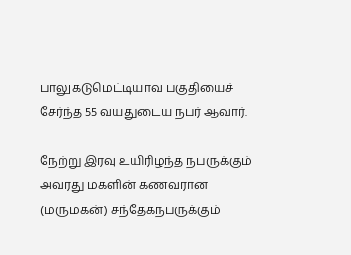பாலுகடுமெட்டியாவ பகுதியைச் சேர்ந்த 55 வயதுடைய நபர் ஆவார்.

நேற்று இரவு உயிரிழந்த நபருக்கும் அவரது மகளின் கணவரான (மருமகன்) சந்தேகநபருக்கும்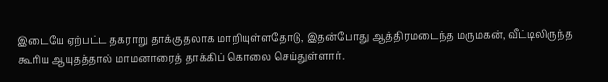இடையே ஏற்பட்ட தகராறு தாக்குதலாக மாறியுள்ளதோடு, இதன்போது ஆத்திரமடைந்த மருமகன், வீட்டிலிருந்த கூரிய ஆயுதத்தால் மாமனாரைத் தாக்கிப் கொலை செய்துள்ளார்.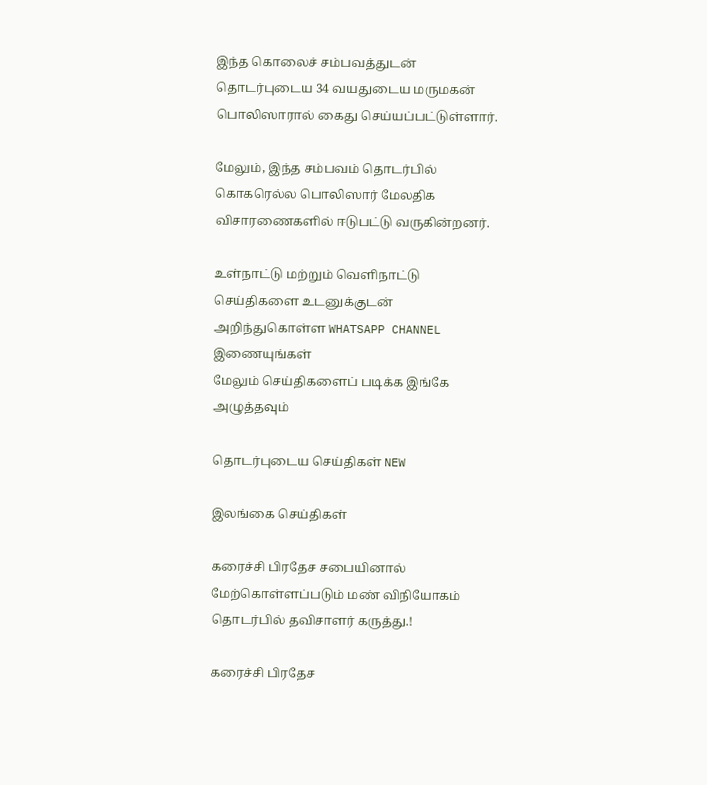இந்த கொலைச் சம்பவத்துடன் தொடர்புடைய 34 வயதுடைய மருமகன் பொலிஸாரால் கைது செய்யப்பட்டுள்ளார்.

மேலும், இந்த சம்பவம் தொடர்பில் கொகரெல்ல பொலிஸார் மேலதிக விசாரணைகளில் ஈடுபட்டு வருகின்றனர்.

உள்நாட்டு மற்றும் வெளிநாட்டு செய்திகளை உடனுக்குடன் அறிந்துகொள்ள WHATSAPP CHANNEL இணையுங்கள்
மேலும் செய்திகளைப் படிக்க இங்கே அழுத்தவும்

தொடர்புடைய செய்திகள் NEW

இலங்கை செய்திகள்

கரைச்சி பிரதேச சபையினால் மேற்கொள்ளப்படும் மண் விநியோகம் தொடர்பில் தவிசாளர் கருத்து.!

கரைச்சி பிரதேச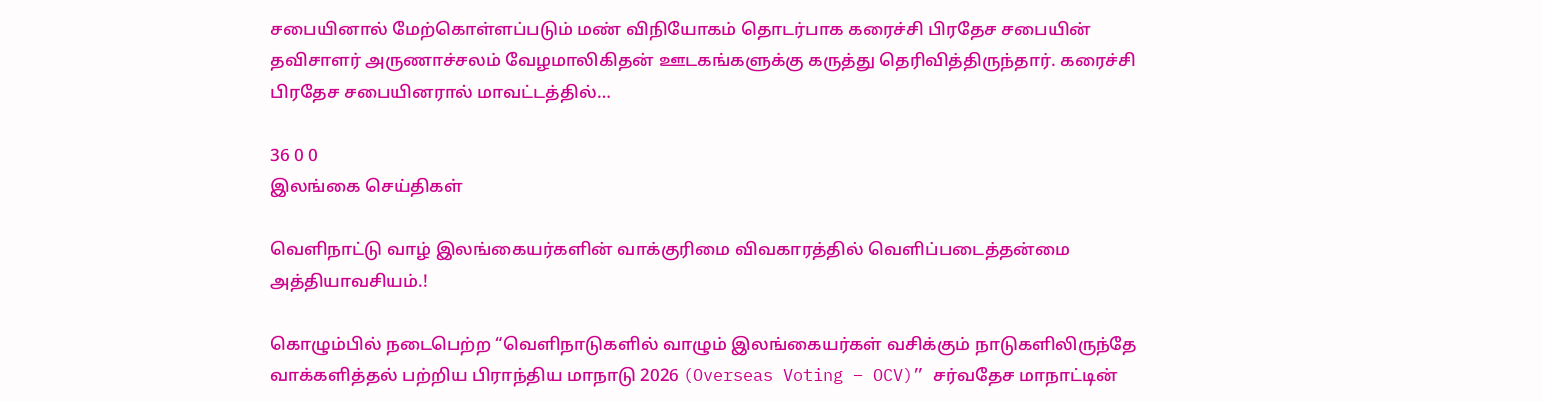சபையினால் மேற்கொள்ளப்படும் மண் விநியோகம் தொடர்பாக கரைச்சி பிரதேச சபையின் தவிசாளர் அருணாச்சலம் வேழமாலிகிதன் ஊடகங்களுக்கு கருத்து தெரிவித்திருந்தார். கரைச்சி பிரதேச சபையினரால் மாவட்டத்தில்…

36 0 0
இலங்கை செய்திகள்

வெளிநாட்டு வாழ் இலங்கையர்களின் வாக்குரிமை விவகாரத்தில் வெளிப்படைத்தன்மை அத்தியாவசியம்.!

கொழும்பில் நடைபெற்ற “வெளிநாடுகளில் வாழும் இலங்கையர்கள் வசிக்கும் நாடுகளிலிருந்தே வாக்களித்தல் பற்றிய பிராந்திய மாநாடு 2026 (Overseas Voting – OCV)” சர்வதேச மாநாட்டின்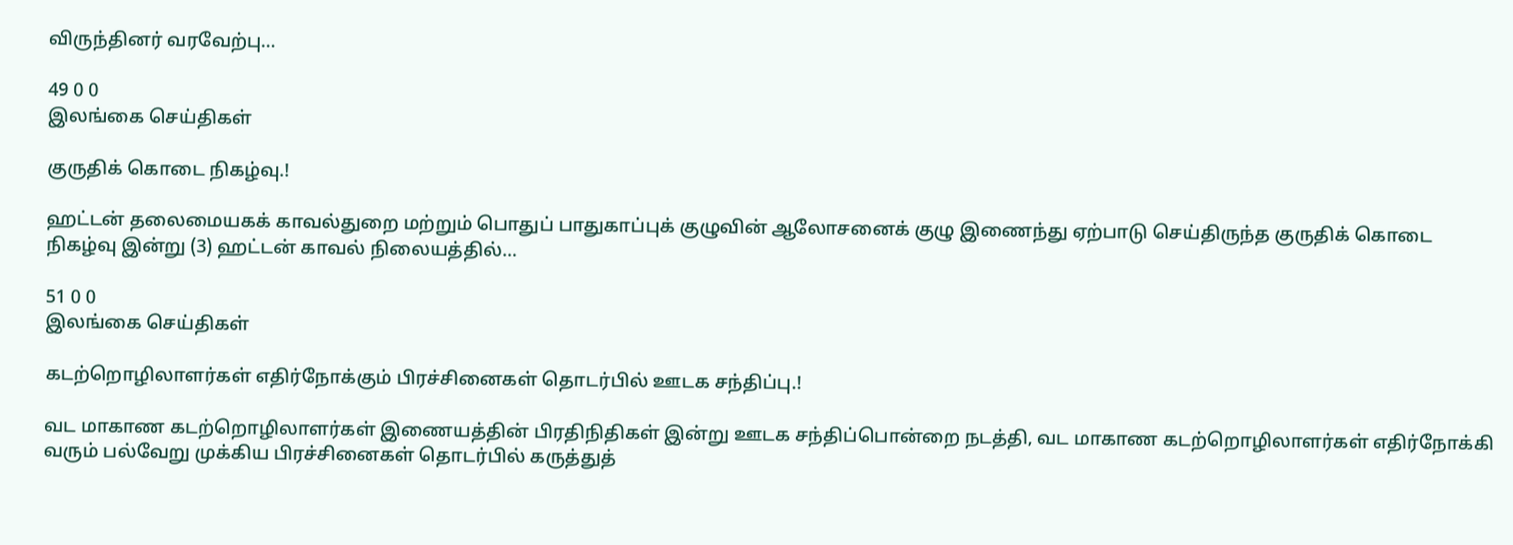விருந்தினர் வரவேற்பு…

49 0 0
இலங்கை செய்திகள்

குருதிக் கொடை நிகழ்வு.!

ஹட்டன் தலைமையகக் காவல்துறை மற்றும் பொதுப் பாதுகாப்புக் குழுவின் ஆலோசனைக் குழு இணைந்து ஏற்பாடு செய்திருந்த குருதிக் கொடை நிகழ்வு இன்று (3) ஹட்டன் காவல் நிலையத்தில்…

51 0 0
இலங்கை செய்திகள்

கடற்றொழிலாளர்கள் எதிர்நோக்கும் பிரச்சினைகள் தொடர்பில் ஊடக சந்திப்பு.!

வட மாகாண கடற்றொழிலாளர்கள் இணையத்தின் பிரதிநிதிகள் இன்று ஊடக சந்திப்பொன்றை நடத்தி, வட மாகாண கடற்றொழிலாளர்கள் எதிர்நோக்கி வரும் பல்வேறு முக்கிய பிரச்சினைகள் தொடர்பில் கருத்துத்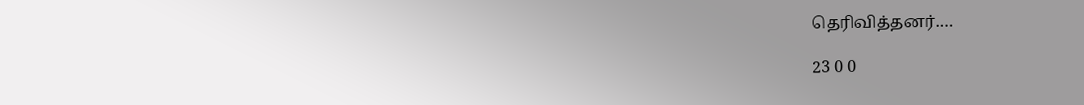தெரிவித்தனர்.…

23 0 0